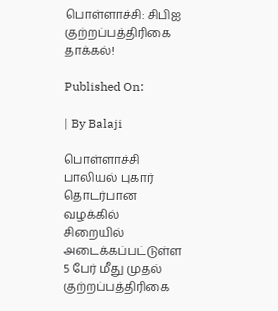பொள்ளாச்சி: சிபிஐ குற்றப்பத்திரிகை தாக்கல்!

Published On:

| By Balaji

பொள்ளாச்சி பாலியல் புகார் தொடர்பான வழக்கில் சிறையில் அடைக்கப்பட்டுள்ள 5 பேர் மீது முதல் குற்றப்பத்திரிகை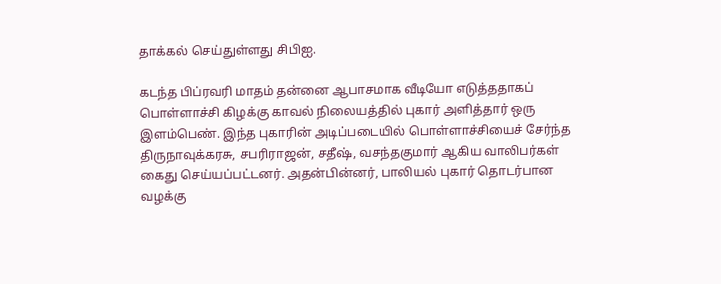தாக்கல் செய்துள்ளது சிபிஐ.

கடந்த பிப்ரவரி மாதம் தன்னை ஆபாசமாக வீடியோ எடுத்ததாகப் பொள்ளாச்சி கிழக்கு காவல் நிலையத்தில் புகார் அளித்தார் ஒரு இளம்பெண். இந்த புகாரின் அடிப்படையில் பொள்ளாச்சியைச் சேர்ந்த திருநாவுக்கரசு, சபரிராஜன், சதீஷ், வசந்தகுமார் ஆகிய வாலிபர்கள் கைது செய்யப்பட்டனர். அதன்பின்னர், பாலியல் புகார் தொடர்பான வழக்கு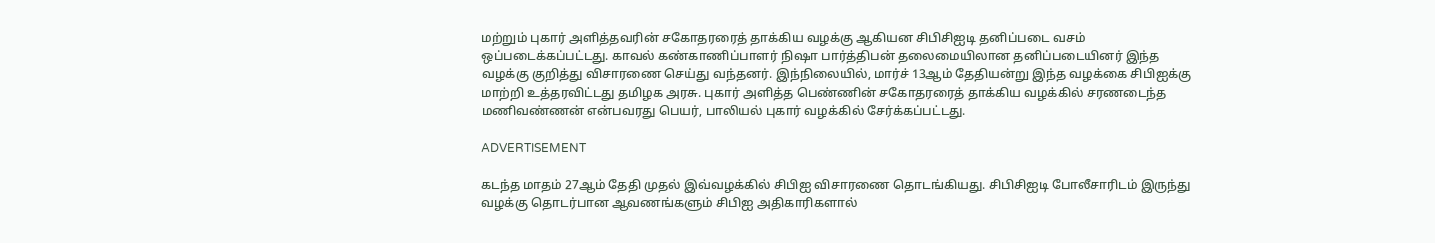மற்றும் புகார் அளித்தவரின் சகோதரரைத் தாக்கிய வழக்கு ஆகியன சிபிசிஐடி தனிப்படை வசம் ஒப்படைக்கப்பட்டது. காவல் கண்காணிப்பாளர் நிஷா பார்த்திபன் தலைமையிலான தனிப்படையினர் இந்த வழக்கு குறித்து விசாரணை செய்து வந்தனர். இந்நிலையில், மார்ச் 13ஆம் தேதியன்று இந்த வழக்கை சிபிஐக்கு மாற்றி உத்தரவிட்டது தமிழக அரசு. புகார் அளித்த பெண்ணின் சகோதரரைத் தாக்கிய வழக்கில் சரணடைந்த மணிவண்ணன் என்பவரது பெயர், பாலியல் புகார் வழக்கில் சேர்க்கப்பட்டது.

ADVERTISEMENT

கடந்த மாதம் 27ஆம் தேதி முதல் இவ்வழக்கில் சிபிஐ விசாரணை தொடங்கியது. சிபிசிஐடி போலீசாரிடம் இருந்து வழக்கு தொடர்பான ஆவணங்களும் சிபிஐ அதிகாரிகளால்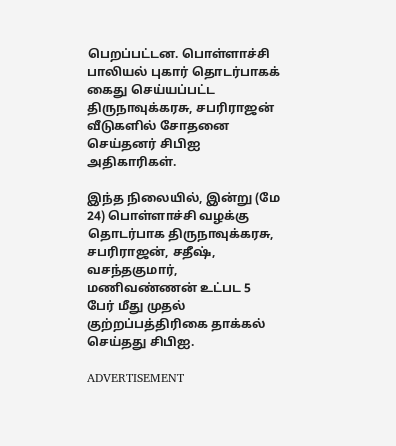பெறப்பட்டன. பொள்ளாச்சி பாலியல் புகார் தொடர்பாகக் கைது செய்யப்பட்ட திருநாவுக்கரசு, சபரிராஜன் வீடுகளில் சோதனை செய்தனர் சிபிஐ அதிகாரிகள்.

இந்த நிலையில், இன்று (மே 24) பொள்ளாச்சி வழக்கு தொடர்பாக திருநாவுக்கரசு, சபரிராஜன், சதீஷ், வசந்தகுமார், மணிவண்ணன் உட்பட 5 பேர் மீது முதல் குற்றப்பத்திரிகை தாக்கல் செய்தது சிபிஐ.

ADVERTISEMENT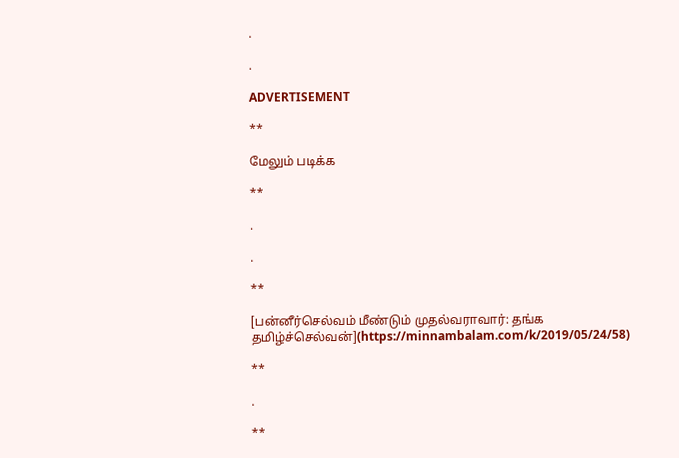.

.

ADVERTISEMENT

**

மேலும் படிக்க

**

.

.

**

[பன்னீர்செல்வம் மீண்டும் முதல்வராவார்: தங்க தமிழ்ச்செல்வன்](https://minnambalam.com/k/2019/05/24/58)

**

.

**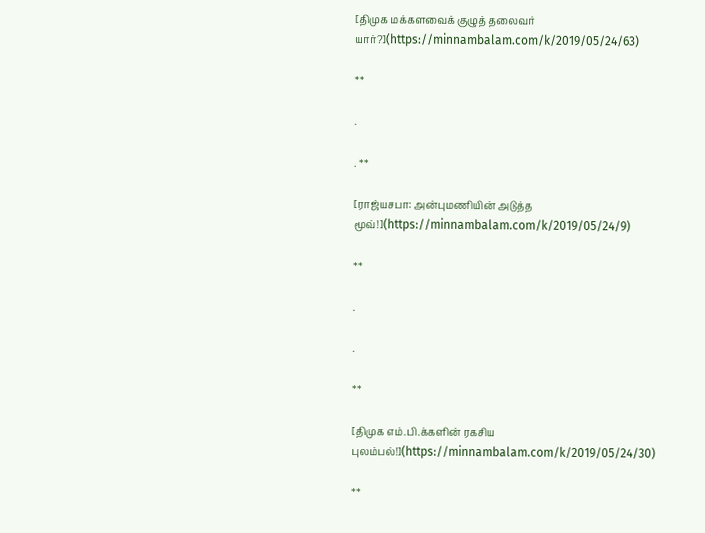[திமுக மக்களவைக் குழுத் தலைவர் யார்?](https://minnambalam.com/k/2019/05/24/63)

**

.

. **

[ராஜ்யசபா: அன்புமணியின் அடுத்த மூவ்!](https://minnambalam.com/k/2019/05/24/9)

**

.

.

**

[திமுக எம்.பி.க்களின் ரகசிய புலம்பல்!](https://minnambalam.com/k/2019/05/24/30)

**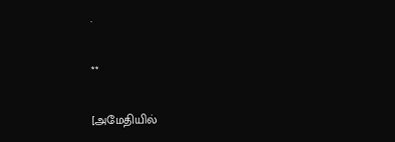.

**

[அமேதியில்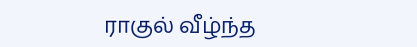ராகுல் வீழ்ந்த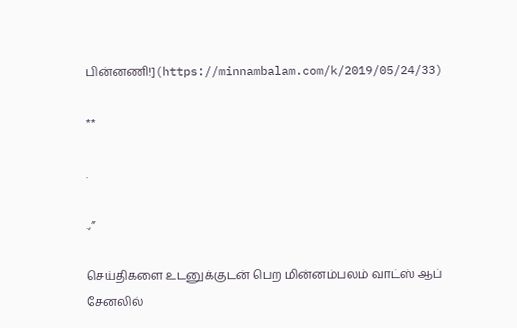பின்னணி!](https://minnambalam.com/k/2019/05/24/33)

**

.

.,”

செய்திகளை உடனுக்குடன் பெற மின்னம்பலம் வாட்ஸ் ஆப் சேனலில்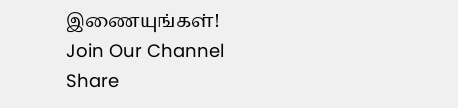இணையுங்கள்!
Join Our Channel
Share